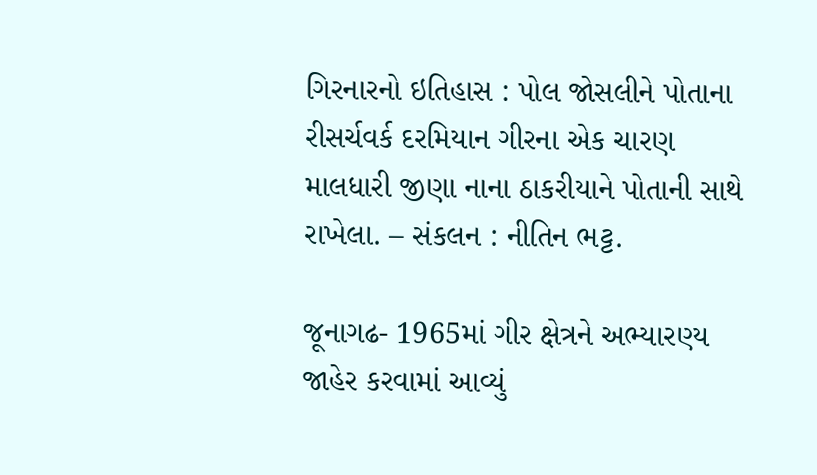ગિરનારનો ઇતિહાસ : પોલ જોસલીને પોતાના રીસર્ચવર્ક દરમિયાન ગીરના એક ચારણ માલધારી જીણા નાના ઠાકરીયાને પોતાની સાથે રાખેલા. – સંકલન : નીતિન ભટ્ટ.

જૂનાગઢ- 1965માં ગીર ક્ષેત્રને અભ્યારણ્ય જાહેર કરવામાં આવ્યું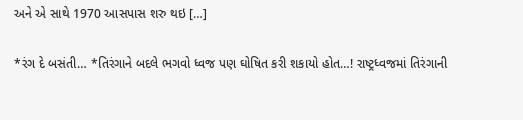અને એ સાથે 1970 આસપાસ શરુ થઇ […]

*રંગ દે બસંતી… *તિરંગાને બદલે ભગવો ધ્વજ પણ ઘોષિત કરી શકાયો હોત…! રાષ્ટ્રધ્વજમાં તિરંગાની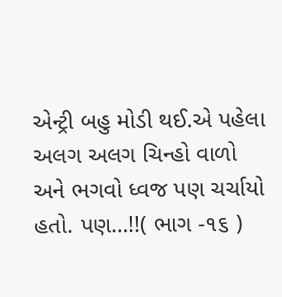એન્ટ્રી બહુ મોડી થઈ.એ પહેલા અલગ અલગ ચિન્હો વાળો અને ભગવો ધ્વજ પણ ચર્ચાયો હતો. પણ…!!( ભાગ -૧૬ )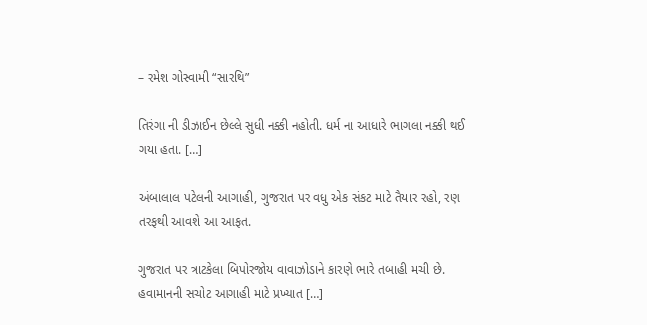– રમેશ ગોસ્વામી “સારથિ”

તિરંગા ની ડીઝાઈન છેલ્લે સુધી નક્કી નહોતી. ધર્મ ના આધારે ભાગલા નક્કી થઈ ગયા હતા. […]

અંબાલાલ પટેલની આગાહી, ગુજરાત પર વધુ એક સંકટ માટે તૈયાર રહો, રણ તરફથી આવશે આ આફત.

ગુજરાત પર ત્રાટકેલા બિપોરજોય વાવાઝોડાને કારણે ભારે તબાહી મચી છે. હવામાનની સચોટ આગાહી માટે પ્રખ્યાત […]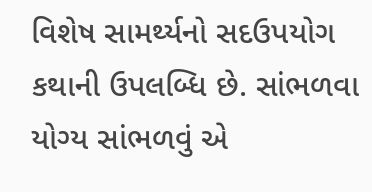વિશેષ સામર્થ્યનો સદઉપયોગ કથાની ઉપલબ્ધિ છે. સાંભળવા યોગ્ય સાંભળવું એ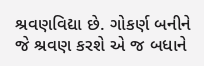શ્રવણવિદ્યા છે. ગોકર્ણ બનીને જે શ્રવણ કરશે એ જ બધાને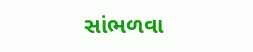સાંભળવા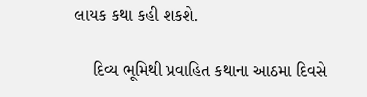લાયક કથા કહી શકશે.

    દિવ્ય ભૂમિથી પ્રવાહિત કથાના આઠમા દિવસે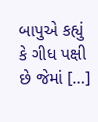બાપુએ કહ્યું કે ગીધ પક્ષી છે જેમાં […]